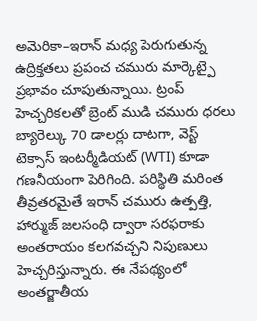అమెరికా–ఇరాన్ మధ్య పెరుగుతున్న ఉద్రిక్తతలు ప్రపంచ చమురు మార్కెట్పై ప్రభావం చూపుతున్నాయి. ట్రంప్ హెచ్చరికలతో బ్రెంట్ ముడి చమురు ధరలు బ్యారెల్కు 70 డాలర్లు దాటగా, వెస్ట్ టెక్సాస్ ఇంటర్మీడియట్ (WTI) కూడా గణనీయంగా పెరిగింది. పరిస్థితి మరింత తీవ్రతరమైతే ఇరాన్ చమురు ఉత్పత్తి, హార్ముజ్ జలసంధి ద్వారా సరఫరాకు అంతరాయం కలగవచ్చని నిపుణులు హెచ్చరిస్తున్నారు. ఈ నేపథ్యంలో అంతర్జాతీయ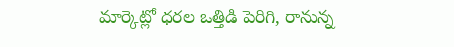మార్కెట్లో ధరల ఒత్తిడి పెరిగి, రానున్న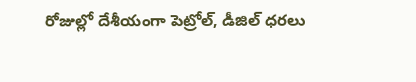రోజుల్లో దేశీయంగా పెట్రోల్, డీజిల్ ధరలు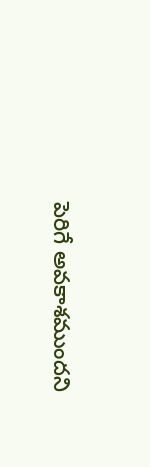పెరిగే అవకాశముందని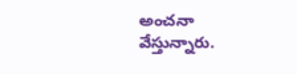అంచనా వేస్తున్నారు.